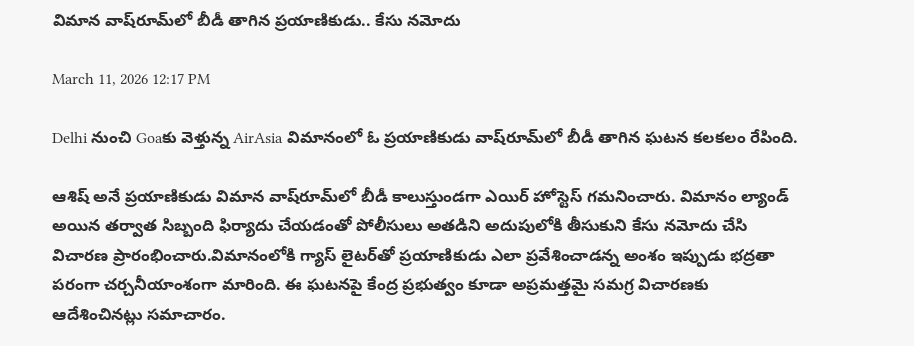విమాన వాష్‌రూమ్‌లో బీడీ తాగిన ప్రయాణికుడు.. కేసు నమోదు

March 11, 2026 12:17 PM

Delhi నుంచి Goaకు వెళ్తున్న AirAsia విమానంలో ఓ ప్రయాణికుడు వాష్‌రూమ్‌లో బీడీ తాగిన ఘటన కలకలం రేపింది.

ఆశిష్ అనే ప్రయాణికుడు విమాన వాష్‌రూమ్‌లో బీడీ కాలుస్తుండగా ఎయిర్ హోస్టెస్ గమనించారు. విమానం ల్యాండ్ అయిన తర్వాత సిబ్బంది ఫిర్యాదు చేయడంతో పోలీసులు అతడిని అదుపులోకి తీసుకుని కేసు నమోదు చేసి విచారణ ప్రారంభించారు.విమానంలోకి గ్యాస్ లైటర్‌తో ప్రయాణికుడు ఎలా ప్రవేశించాడన్న అంశం ఇప్పుడు భద్రతా పరంగా చర్చనీయాంశంగా మారింది. ఈ ఘటనపై కేంద్ర ప్రభుత్వం కూడా అప్రమత్తమై సమగ్ర విచారణకు ఆదేశించినట్లు సమాచారం.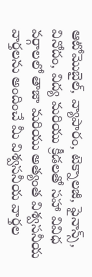ఆటోమొబైల్, వ్యాపారం, టెక్నాలజీ, ఫైనాన్స్, వినోదం, విద్య మరియు క్రీడలతో సహా వివిధ వర్గాలలో తాజా మరియు అత్యంత విశ్వసనీయ వార్తలను అందించే మీ విశ్వసనీయ వార్తల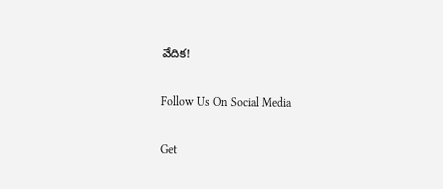వేదిక!

Follow Us On Social Media

Get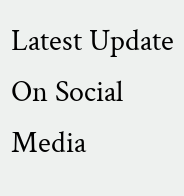Latest Update On Social Media